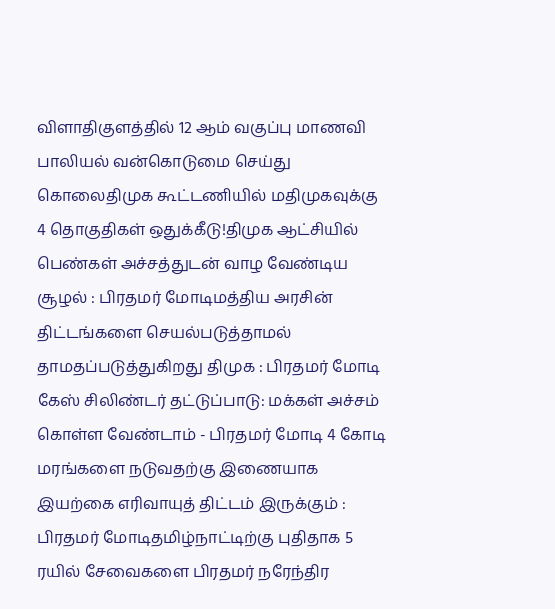விளாதிகுளத்தில் 12 ஆம் வகுப்பு மாணவி பாலியல் வன்கொடுமை செய்து கொலைதிமுக கூட்டணியில் மதிமுகவுக்கு 4 தொகுதிகள் ஒதுக்கீடு!திமுக ஆட்சியில் பெண்கள் அச்சத்துடன் வாழ வேண்டிய சூழல் : பிரதமர் மோடிமத்திய அரசின் திட்டங்களை செயல்படுத்தாமல் தாமதப்படுத்துகிறது திமுக : பிரதமர் மோடி கேஸ் சிலிண்டர் தட்டுப்பாடு: மக்கள் அச்சம் கொள்ள வேண்டாம் - பிரதமர் மோடி 4 கோடி மரங்களை நடுவதற்கு இணையாக இயற்கை எரிவாயுத் திட்டம் இருக்கும் : பிரதமர் மோடிதமிழ்நாட்டிற்கு புதிதாக 5 ரயில் சேவைகளை பிரதமர் நரேந்திர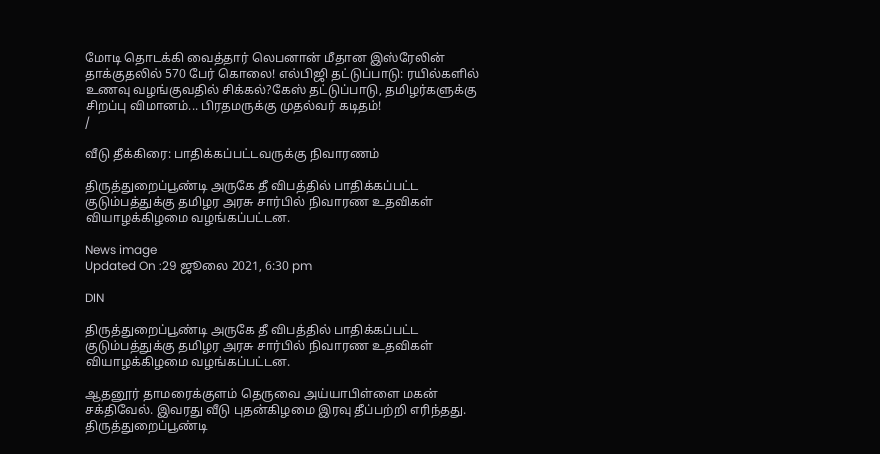மோடி தொடக்கி வைத்தார் லெபனான் மீதான இஸ்ரேலின் தாக்குதலில் 570 பேர் கொலை! எல்பிஜி தட்டுப்பாடு: ரயில்களில் உணவு வழங்குவதில் சிக்கல்?கேஸ் தட்டுப்பாடு, தமிழர்களுக்கு சிறப்பு விமானம்... பிரதமருக்கு முதல்வர் கடிதம்!
/

வீடு தீக்கிரை: பாதிக்கப்பட்டவருக்கு நிவாரணம்

திருத்துறைப்பூண்டி அருகே தீ விபத்தில் பாதிக்கப்பட்ட குடும்பத்துக்கு தமிழர அரசு சார்பில் நிவாரண உதவிகள் வியாழக்கிழமை வழங்கப்பட்டன.

News image
Updated On :29 ஜூலை 2021, 6:30 pm

DIN

திருத்துறைப்பூண்டி அருகே தீ விபத்தில் பாதிக்கப்பட்ட குடும்பத்துக்கு தமிழர அரசு சார்பில் நிவாரண உதவிகள் வியாழக்கிழமை வழங்கப்பட்டன.

ஆதனூர் தாமரைக்குளம் தெருவை அய்யாபிள்ளை மகன் சக்திவேல். இவரது வீடு புதன்கிழமை இரவு தீப்பற்றி எரிந்தது. திருத்துறைப்பூண்டி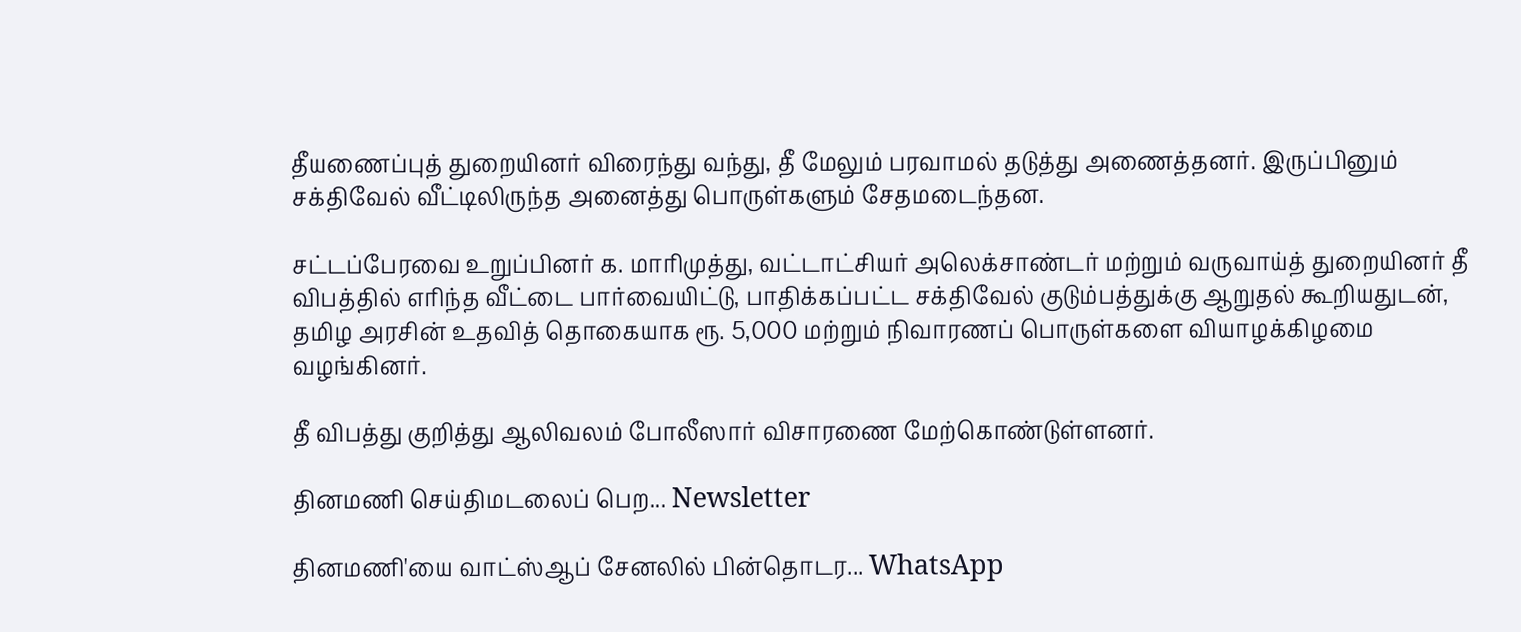தீயணைப்புத் துறையினர் விரைந்து வந்து, தீ மேலும் பரவாமல் தடுத்து அணைத்தனர். இருப்பினும் சக்திவேல் வீட்டிலிருந்த அனைத்து பொருள்களும் சேதமடைந்தன.

சட்டப்பேரவை உறுப்பினர் க. மாரிமுத்து, வட்டாட்சியர் அலெக்சாண்டர் மற்றும் வருவாய்த் துறையினர் தீ விபத்தில் எரிந்த வீட்டை பார்வையிட்டு, பாதிக்கப்பட்ட சக்திவேல் குடும்பத்துக்கு ஆறுதல் கூறியதுடன், தமிழ அரசின் உதவித் தொகையாக ரூ. 5,000 மற்றும் நிவாரணப் பொருள்களை வியாழக்கிழமை வழங்கினர்.

தீ விபத்து குறித்து ஆலிவலம் போலீஸார் விசாரணை மேற்கொண்டுள்ளனர்.

தினமணி செய்திமடலைப் பெற... Newsletter

தினமணி'யை வாட்ஸ்ஆப் சேனலில் பின்தொடர... WhatsApp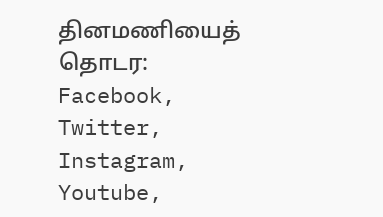தினமணியைத் தொடர: Facebook, Twitter, Instagram, Youtube,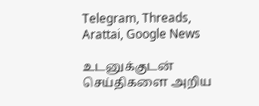Telegram, Threads, Arattai, Google News

உடனுக்குடன் செய்திகளை அறிய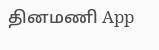தினமணி App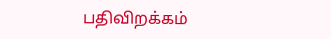பதிவிறக்கம்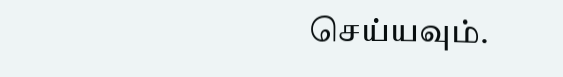செய்யவும்.